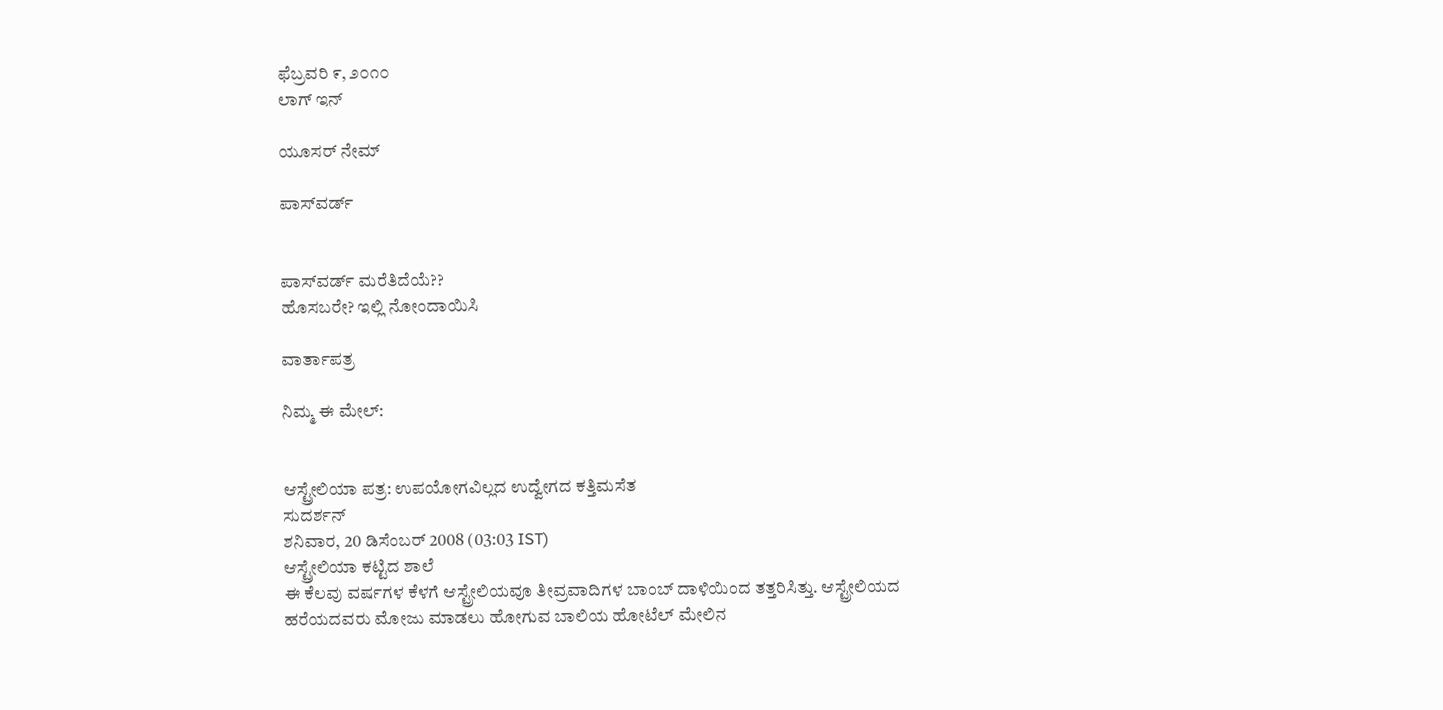ಫೆಬ್ರವರಿ ೯, ೨೦೧೦
ಲಾಗ್ ಇನ್

ಯೂಸರ್ ನೇಮ್

ಪಾಸ್‌ವರ್ಡ್


ಪಾಸ್‌ವರ್ಡ್ ಮರೆತಿದೆಯೆ??
ಹೊಸಬರೇ? ಇಲ್ಲಿ ನೋಂದಾಯಿಸಿ

ವಾರ್ತಾಪತ್ರ

ನಿಮ್ಮ ಈ ಮೇಲ್:


ಆಸ್ಟ್ರೇಲಿಯಾ ಪತ್ರ: ಉಪಯೋಗವಿಲ್ಲದ ಉದ್ವೇಗದ ಕತ್ತಿಮಸೆತ
ಸುದರ್ಶನ್
ಶನಿವಾರ, 20 ಡಿಸೆಂಬರ್ 2008 (03:03 IST)
ಆಸ್ಟ್ರೇಲಿಯಾ ಕಟ್ಟಿದ ಶಾಲೆ
ಈ ಕೆಲವು ವರ್ಷಗಳ ಕೆಳಗೆ ಆಸ್ಟ್ರೇಲಿಯವೂ ತೀವ್ರವಾದಿಗಳ ಬಾಂಬ್ ದಾಳಿಯಿಂದ ತತ್ತರಿಸಿತ್ತು. ಆಸ್ಟ್ರೇಲಿಯದ ಹರೆಯದವರು ಮೋಜು ಮಾಡಲು ಹೋಗುವ ಬಾಲಿಯ ಹೋಟೆಲ್ ಮೇಲಿನ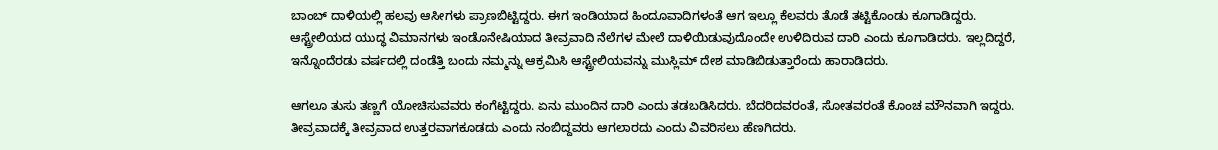ಬಾಂಬ್ ದಾಳಿಯಲ್ಲಿ ಹಲವು ಆಸೀಗಳು ಪ್ರಾಣಬಿಟ್ಟಿದ್ದರು. ಈಗ ಇಂಡಿಯಾದ ಹಿಂದೂವಾದಿಗಳಂತೆ ಆಗ ಇಲ್ಲೂ ಕೆಲವರು ತೊಡೆ ತಟ್ಟಿಕೊಂಡು ಕೂಗಾಡಿದ್ದರು. ಆಸ್ಟ್ರೇಲಿಯದ ಯುದ್ಧ ವಿಮಾನಗಳು ಇಂಡೊನೇಷಿಯಾದ ತೀವ್ರವಾದಿ ನೆಲೆಗಳ ಮೇಲೆ ದಾಳಿಯಿಡುವುದೊಂದೇ ಉಳಿದಿರುವ ದಾರಿ ಎಂದು ಕೂಗಾಡಿದರು. ಇಲ್ಲದಿದ್ದರೆ, ಇನ್ನೊಂದೆರಡು ವರ್ಷದಲ್ಲಿ ದಂಡೆತ್ತಿ ಬಂದು ನಮ್ಮನ್ನು ಆಕ್ರಮಿಸಿ ಆಸ್ಟ್ರೇಲಿಯವನ್ನು ಮುಸ್ಲಿಮ್ ದೇಶ ಮಾಡಿಬಿಡುತ್ತಾರೆಂದು ಹಾರಾಡಿದರು.

ಆಗಲೂ ತುಸು ತಣ್ಣಗೆ ಯೋಚಿಸುವವರು ಕಂಗೆಟ್ಟಿದ್ದರು. ಏನು ಮುಂದಿನ ದಾರಿ ಎಂದು ತಡಬಡಿಸಿದರು. ಬೆದರಿದವರಂತೆ, ಸೋತವರಂತೆ ಕೊಂಚ ಮೌನವಾಗಿ ಇದ್ದರು. ತೀವ್ರವಾದಕ್ಕೆ ತೀವ್ರವಾದ ಉತ್ತರವಾಗಕೂಡದು ಎಂದು ನಂಬಿದ್ದವರು ಆಗಲಾರದು ಎಂದು ವಿವರಿಸಲು ಹೆಣಗಿದರು.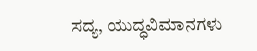ಸದ್ಯ, ಯುದ್ಧವಿಮಾನಗಳು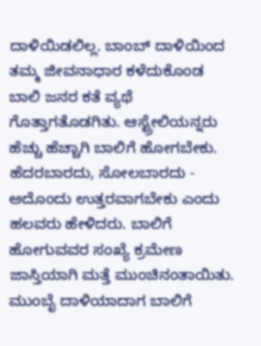ದಾಳಿಯಿಡಲಿಲ್ಲ. ಬಾಂಬ್ ದಾಳಿಯಿಂದ ತಮ್ಮ ಜೀವನಾಧಾರ ಕಳೆದುಕೊಂಡ ಬಾಲಿ ಜನರ ಕತೆ ವ್ಯಥೆ ಗೊತ್ತಾಗತೊಡಗಿತು. ಆಸ್ಟ್ರೇಲಿಯನ್ನರು ಹೆಚ್ಚು ಹೆಚ್ಚಾಗಿ ಬಾಲಿಗೆ ಹೋಗಬೇಕು. ಹೆದರಬಾರದು, ಸೋಲಬಾರದು - ಅದೊಂದು ಉತ್ತರವಾಗಬೇಕು ಎಂದು ಹಲವರು ಹೇಳಿದರು. ಬಾಲಿಗೆ ಹೋಗುವವರ ಸಂಖ್ಯೆ ಕ್ರಮೇಣ ಜಾಸ್ತಿಯಾಗಿ ಮತ್ತೆ ಮುಂಚಿನಂತಾಯಿತು. ಮುಂಬೈ ದಾಳಿಯಾದಾಗ ಬಾಲಿಗೆ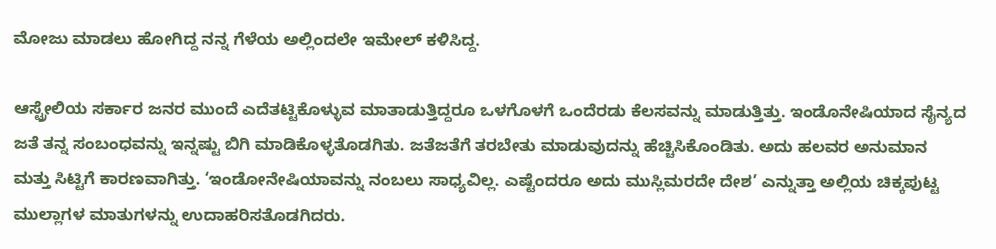ಮೋಜು ಮಾಡಲು ಹೋಗಿದ್ದ ನನ್ನ ಗೆಳೆಯ ಅಲ್ಲಿಂದಲೇ ಇಮೇಲ್ ಕಳಿಸಿದ್ದ.

ಆಸ್ಟ್ರೇಲಿಯ ಸರ್ಕಾರ ಜನರ ಮುಂದೆ ಎದೆತಟ್ಟಿಕೊಳ್ಳುವ ಮಾತಾಡುತ್ತಿದ್ದರೂ ಒಳಗೊಳಗೆ ಒಂದೆರಡು ಕೆಲಸವನ್ನು ಮಾಡುತ್ತಿತ್ತು. ಇಂಡೊನೇಷಿಯಾದ ಸೈನ್ಯದ ಜತೆ ತನ್ನ ಸಂಬಂಧವನ್ನು ಇನ್ನಷ್ಟು ಬಿಗಿ ಮಾಡಿಕೊಳ್ಳತೊಡಗಿತು. ಜತೆಜತೆಗೆ ತರಬೇತು ಮಾಡುವುದನ್ನು ಹೆಚ್ಚಿಸಿಕೊಂಡಿತು. ಅದು ಹಲವರ ಅನುಮಾನ ಮತ್ತು ಸಿಟ್ಟಿಗೆ ಕಾರಣವಾಗಿತ್ತು. ‘ಇಂಡೋನೇಷಿಯಾವನ್ನು ನಂಬಲು ಸಾಧ್ಯವಿಲ್ಲ. ಎಷ್ಟೆಂದರೂ ಅದು ಮುಸ್ಲಿಮರದೇ ದೇಶ’ ಎನ್ನುತ್ತಾ ಅಲ್ಲಿಯ ಚಿಕ್ಕಪುಟ್ಟ ಮುಲ್ಲಾಗಳ ಮಾತುಗಳನ್ನು ಉದಾಹರಿಸತೊಡಗಿದರು.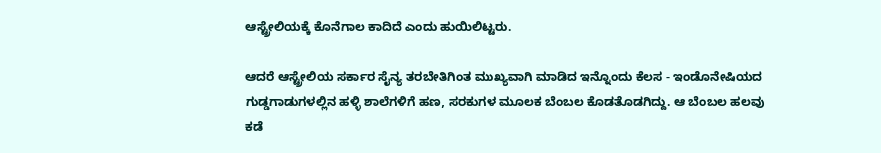ಆಸ್ಟ್ರೇಲಿಯಕ್ಕೆ ಕೊನೆಗಾಲ ಕಾದಿದೆ ಎಂದು ಹುಯಿಲಿಟ್ಟರು.

ಆದರೆ ಆಸ್ಟ್ರೇಲಿಯ ಸರ್ಕಾರ ಸೈನ್ಯ ತರಬೇತಿಗಿಂತ ಮುಖ್ಯವಾಗಿ ಮಾಡಿದ ಇನ್ನೊಂದು ಕೆಲಸ - ಇಂಡೊನೇಷಿಯದ ಗುಡ್ಡಗಾಡುಗಳಲ್ಲಿನ ಹಳ್ಳಿ ಶಾಲೆಗಳಿಗೆ ಹಣ, ಸರಕುಗಳ ಮೂಲಕ ಬೆಂಬಲ ಕೊಡತೊಡಗಿದ್ದು. ಆ ಬೆಂಬಲ ಹಲವು ಕಡೆ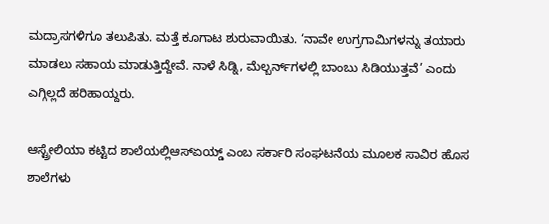ಮದ್ರಾಸಗಳಿಗೂ ತಲುಪಿತು. ಮತ್ತೆ ಕೂಗಾಟ ಶುರುವಾಯಿತು. ‘ನಾವೇ ಉಗ್ರಗಾಮಿಗಳನ್ನು ತಯಾರು ಮಾಡಲು ಸಹಾಯ ಮಾಡುತ್ತಿದ್ದೇವೆ. ನಾಳೆ ಸಿಡ್ನಿ, ಮೆಲ್ಬರ್ನ್‌ಗಳಲ್ಲಿ ಬಾಂಬು ಸಿಡಿಯುತ್ತವೆ’ ಎಂದು ಎಗ್ಗಿಲ್ಲದೆ ಹರಿಹಾಯ್ದರು.

ಆಸ್ಟ್ರೇಲಿಯಾ ಕಟ್ಟಿದ ಶಾಲೆಯಲ್ಲಿಆಸ್‌ಏಯ್ಡ್ ಎಂಬ ಸರ್ಕಾರಿ ಸಂಘಟನೆಯ ಮೂಲಕ ಸಾವಿರ ಹೊಸ ಶಾಲೆಗಳು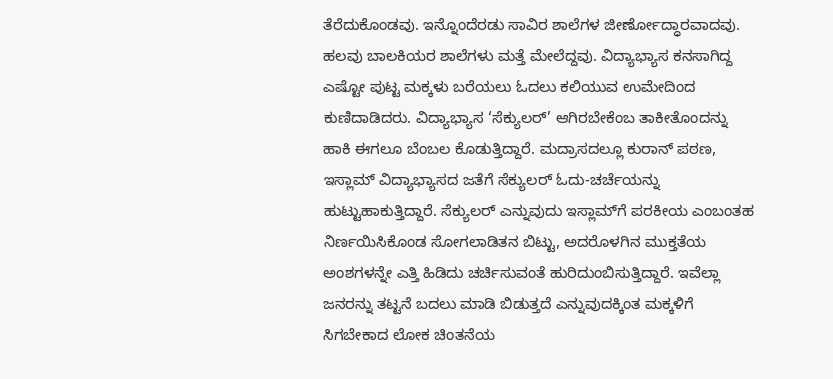ತೆರೆದುಕೊಂಡವು. ಇನ್ನೊಂದೆರಡು ಸಾವಿರ ಶಾಲೆಗಳ ಜೀರ್ಣೋದ್ಧಾರವಾದವು. ಹಲವು ಬಾಲಕಿಯರ ಶಾಲೆಗಳು ಮತ್ತೆ ಮೇಲೆದ್ದವು. ವಿದ್ಯಾಭ್ಯಾಸ ಕನಸಾಗಿದ್ದ ಎಷ್ಟೋ ಪುಟ್ಟ ಮಕ್ಕಳು ಬರೆಯಲು ಓದಲು ಕಲಿಯುವ ಉಮೇದಿಂದ ಕುಣಿದಾಡಿದರು. ವಿದ್ಯಾಭ್ಯಾಸ ‘ಸೆಕ್ಯುಲರ್’ ಆಗಿರಬೇಕೆಂಬ ತಾಕೀತೊಂದನ್ನು ಹಾಕಿ ಈಗಲೂ ಬೆಂಬಲ ಕೊಡುತ್ತಿದ್ದಾರೆ. ಮದ್ರಾಸದಲ್ಲೂ ಕುರಾನ್ ಪಠಣ, ಇಸ್ಲಾಮ್ ವಿದ್ಯಾಭ್ಯಾಸದ ಜತೆಗೆ ಸೆಕ್ಯುಲರ್ ಓದು-ಚರ್ಚೆಯನ್ನು ಹುಟ್ಟುಹಾಕುತ್ತಿದ್ದಾರೆ. ಸೆಕ್ಯುಲರ್ ಎನ್ನುವುದು ಇಸ್ಲಾಮ್‌ಗೆ ಪರಕೀಯ ಎಂಬಂತಹ ನಿರ್ಣಯಿಸಿಕೊಂಡ ಸೋಗಲಾಡಿತನ ಬಿಟ್ಟು, ಅದರೊಳಗಿನ ಮುಕ್ತತೆಯ ಅಂಶಗಳನ್ನೇ ಎತ್ತಿ ಹಿಡಿದು ಚರ್ಚಿಸುವಂತೆ ಹುರಿದುಂಬಿಸುತ್ತಿದ್ದಾರೆ. ಇವೆಲ್ಲಾ ಜನರನ್ನು ತಟ್ಟನೆ ಬದಲು ಮಾಡಿ ಬಿಡುತ್ತದೆ ಎನ್ನುವುದಕ್ಕಿಂತ ಮಕ್ಕಳಿಗೆ ಸಿಗಬೇಕಾದ ಲೋಕ ಚಿಂತನೆಯ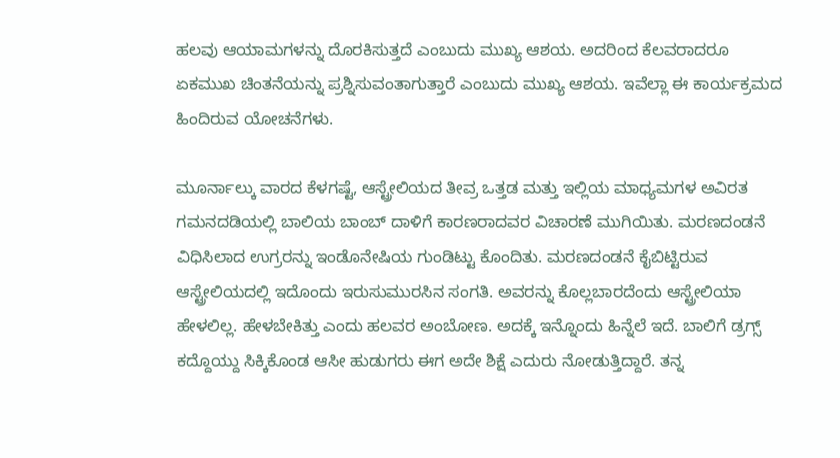ಹಲವು ಆಯಾಮಗಳನ್ನು ದೊರಕಿಸುತ್ತದೆ ಎಂಬುದು ಮುಖ್ಯ ಆಶಯ. ಅದರಿಂದ ಕೆಲವರಾದರೂ ಏಕಮುಖ ಚಿಂತನೆಯನ್ನು ಪ್ರಶ್ನಿಸುವಂತಾಗುತ್ತಾರೆ ಎಂಬುದು ಮುಖ್ಯ ಆಶಯ. ಇವೆಲ್ಲಾ ಈ ಕಾರ್ಯಕ್ರಮದ ಹಿಂದಿರುವ ಯೋಚನೆಗಳು.

ಮೂರ್ನಾಲ್ಕು ವಾರದ ಕೆಳಗಷ್ಟೆ, ಆಸ್ಟ್ರೇಲಿಯದ ತೀವ್ರ ಒತ್ತಡ ಮತ್ತು ಇಲ್ಲಿಯ ಮಾಧ್ಯಮಗಳ ಅವಿರತ ಗಮನದಡಿಯಲ್ಲಿ ಬಾಲಿಯ ಬಾಂಬ್ ದಾಳಿಗೆ ಕಾರಣರಾದವರ ವಿಚಾರಣೆ ಮುಗಿಯಿತು. ಮರಣದಂಡನೆ ವಿಧಿಸಿಲಾದ ಉಗ್ರರನ್ನು ಇಂಡೊನೇಷಿಯ ಗುಂಡಿಟ್ಟು ಕೊಂದಿತು. ಮರಣದಂಡನೆ ಕೈಬಿಟ್ಟಿರುವ ಆಸ್ಟ್ರೇಲಿಯದಲ್ಲಿ ಇದೊಂದು ಇರುಸುಮುರಸಿನ ಸಂಗತಿ. ಅವರನ್ನು ಕೊಲ್ಲಬಾರದೆಂದು ಆಸ್ಟ್ರೇಲಿಯಾ ಹೇಳಲಿಲ್ಲ. ಹೇಳಬೇಕಿತ್ತು ಎಂದು ಹಲವರ ಅಂಬೋಣ. ಅದಕ್ಕೆ ಇನ್ನೊಂದು ಹಿನ್ನೆಲೆ ಇದೆ. ಬಾಲಿಗೆ ಡ್ರಗ್ಸ್ ಕದ್ದೊಯ್ದು ಸಿಕ್ಕಿಕೊಂಡ ಆಸೀ ಹುಡುಗರು ಈಗ ಅದೇ ಶಿಕ್ಷೆ ಎದುರು ನೋಡುತ್ತಿದ್ದಾರೆ. ತನ್ನ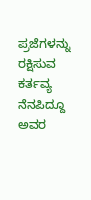ಪ್ರಜೆಗಳನ್ನು ರಕ್ಷಿಸುವ ಕರ್ತವ್ಯ ನೆನಪಿದ್ದೂ ಅವರ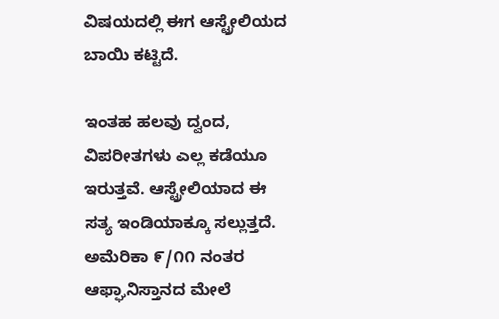ವಿಷಯದಲ್ಲಿ ಈಗ ಆಸ್ಟ್ರೇಲಿಯದ ಬಾಯಿ ಕಟ್ಟಿದೆ.

ಇಂತಹ ಹಲವು ದ್ವಂದ, ವಿಪರೀತಗಳು ಎಲ್ಲ ಕಡೆಯೂ ಇರುತ್ತವೆ. ಆಸ್ಟ್ರೇಲಿಯಾದ ಈ ಸತ್ಯ ಇಂಡಿಯಾಕ್ಕೂ ಸಲ್ಲುತ್ತದೆ. ಅಮೆರಿಕಾ ೯/೧೧ ನಂತರ ಆಫ್ಘಾನಿಸ್ತಾನದ ಮೇಲೆ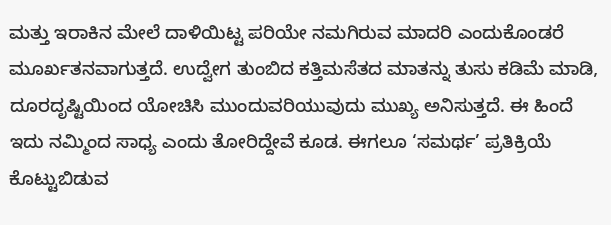ಮತ್ತು ಇರಾಕಿನ ಮೇಲೆ ದಾಳಿಯಿಟ್ಟ ಪರಿಯೇ ನಮಗಿರುವ ಮಾದರಿ ಎಂದುಕೊಂಡರೆ ಮೂರ್ಖತನವಾಗುತ್ತದೆ. ಉದ್ವೇಗ ತುಂಬಿದ ಕತ್ತಿಮಸೆತದ ಮಾತನ್ನು ತುಸು ಕಡಿಮೆ ಮಾಡಿ, ದೂರದೃಷ್ಟಿಯಿಂದ ಯೋಚಿಸಿ ಮುಂದುವರಿಯುವುದು ಮುಖ್ಯ ಅನಿಸುತ್ತದೆ. ಈ ಹಿಂದೆ ಇದು ನಮ್ಮಿಂದ ಸಾಧ್ಯ ಎಂದು ತೋರಿದ್ದೇವೆ ಕೂಡ. ಈಗಲೂ ‘ಸಮರ್ಥ’ ಪ್ರತಿಕ್ರಿಯೆ ಕೊಟ್ಟುಬಿಡುವ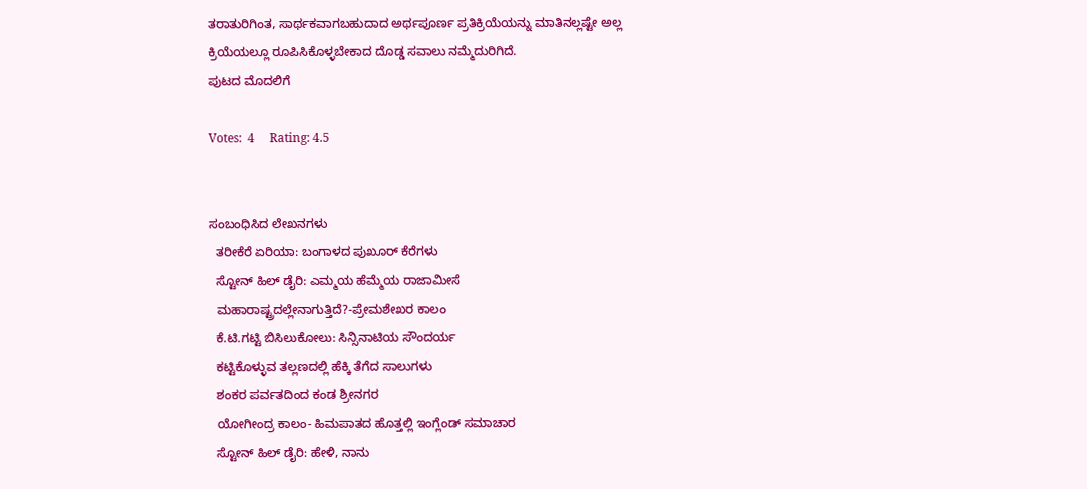ತರಾತುರಿಗಿಂತ, ಸಾರ್ಥಕವಾಗಬಹುದಾದ ಅರ್ಥಪೂರ್ಣ ಪ್ರತಿಕ್ರಿಯೆಯನ್ನು ಮಾತಿನಲ್ಲಷ್ಟೇ ಅಲ್ಲ ಕ್ರಿಯೆಯಲ್ಲೂ ರೂಪಿಸಿಕೊಳ್ಳಬೇಕಾದ ದೊಡ್ಡ ಸವಾಲು ನಮ್ಮೆದುರಿಗಿದೆ.
ಪುಟದ ಮೊದಲಿಗೆ

Votes:  4     Rating: 4.5


ಸಂಬಂಧಿಸಿದ ಲೇಖನಗಳು
  ತರೀಕೆರೆ ಏರಿಯಾ: ಬಂಗಾಳದ ಪುಖೂರ್ ಕೆರೆಗಳು
  ಸ್ಟೋನ್ ಹಿಲ್ ಡೈರಿ: ಎಮ್ಮಯ ಹೆಮ್ಮೆಯ ರಾಜಾಮೀಸೆ
  ಮಹಾರಾಷ್ಟ್ರದಲ್ಲೇನಾಗುತ್ತಿದೆ?-ಪ್ರೇಮಶೇಖರ ಕಾಲಂ
  ಕೆ.ಟಿ.ಗಟ್ಟಿ ಬಿಸಿಲುಕೋಲು: ಸಿನ್ಸಿನಾಟಿಯ ಸೌಂದರ್ಯ
  ಕಟ್ಟಿಕೊಳ್ಳುವ ತಲ್ಲಣದಲ್ಲಿ ಹೆಕ್ಕಿ ತೆಗೆದ ಸಾಲುಗಳು
  ಶಂಕರ ಪರ್ವತದಿಂದ ಕಂಡ ಶ್ರೀನಗರ
  ಯೋಗೀಂದ್ರ ಕಾಲಂ- ಹಿಮಪಾತದ ಹೊತ್ತಲ್ಲಿ ಇಂಗ್ಲೆಂಡ್ ಸಮಾಚಾರ
  ಸ್ಟೋನ್ ಹಿಲ್ ಡೈರಿ: ಹೇಳಿ, ನಾನು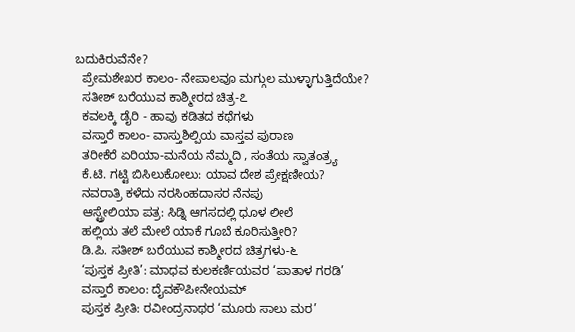ಬದುಕಿರುವೆನೇ?
  ಪ್ರೇಮಶೇಖರ ಕಾಲಂ- ನೇಪಾಲವೂ ಮಗ್ಗುಲ ಮುಳ್ಳಾಗುತ್ತಿದೆಯೇ?
  ಸತೀಶ್ ಬರೆಯುವ ಕಾಶ್ಮೀರದ ಚಿತ್ರ-೭
  ಕವಲಕ್ಕಿ ಡೈರಿ - ಹಾವು ಕಡಿತದ ಕಥೆಗಳು
  ವಸ್ತಾರೆ ಕಾಲಂ- ವಾಸ್ತುಶಿಲ್ಪಿಯ ವಾಸ್ತವ ಪುರಾಣ
  ತರೀಕೆರೆ ಏರಿಯಾ-ಮನೆಯ ನೆಮ್ಮದಿ , ಸಂತೆಯ ಸ್ವಾತಂತ್ರ್ಯ
  ಕೆ.ಟಿ. ಗಟ್ಟಿ ಬಿಸಿಲುಕೋಲು: ಯಾವ ದೇಶ ಪ್ರೇಕ್ಷಣೀಯ?
  ನವರಾತ್ರಿ ಕಳೆದು ನರಸಿಂಹದಾಸರ ನೆನಪು
  ಆಸ್ಟ್ರೇಲಿಯಾ ಪತ್ರ: ಸಿಡ್ನಿ ಆಗಸದಲ್ಲಿ ಧೂಳ ಲೀಲೆ
  ಹಲ್ಲಿಯ ತಲೆ ಮೇಲೆ ಯಾಕೆ ಗೂಬೆ ಕೂರಿಸುತ್ತೀರಿ?
  ಡಿ.ಪಿ. ಸತೀಶ್ ಬರೆಯುವ ಕಾಶ್ಮೀರದ ಚಿತ್ರಗಳು-೬
  ‘ಪುಸ್ತಕ ಪ್ರೀತಿ’: ಮಾಧವ ಕುಲಕರ್ಣಿಯವರ ‘ಪಾತಾಳ ಗರಡಿ’
  ವಸ್ತಾರೆ ಕಾಲಂ: ದೈವಕೌಪೀನೇಯಮ್
  ಪುಸ್ತಕ ಪ್ರೀತಿ: ರವೀಂದ್ರನಾಥರ ‘ಮೂರು ಸಾಲು ಮರ’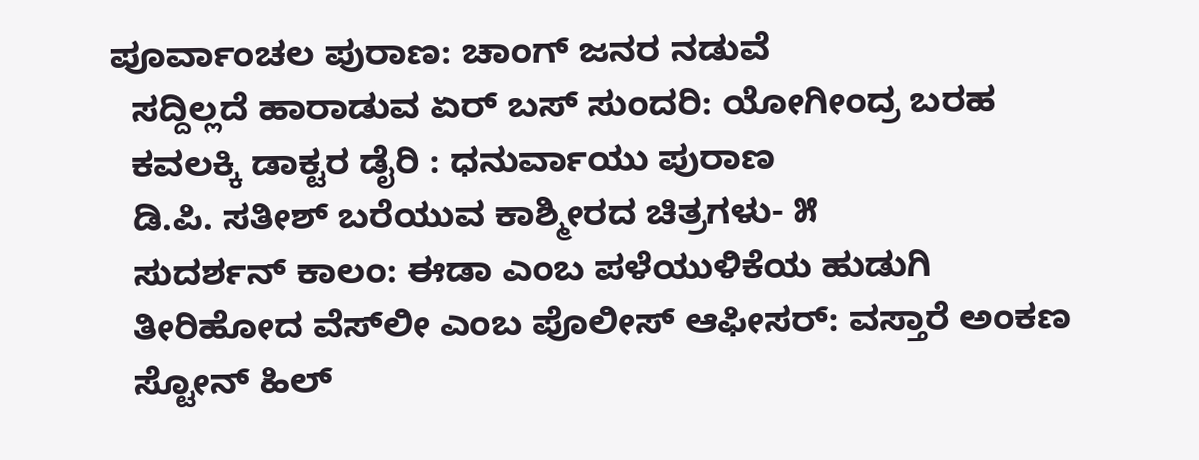ಪೂರ್ವಾಂಚಲ ಪುರಾಣ: ಚಾಂಗ್ ಜನರ ನಡುವೆ
  ಸದ್ದಿಲ್ಲದೆ ಹಾರಾಡುವ ಏರ್ ಬಸ್ ಸುಂದರಿ: ಯೋಗೀಂದ್ರ ಬರಹ
  ಕವಲಕ್ಕಿ ಡಾಕ್ಟರ ಡೈರಿ : ಧನುರ್ವಾಯು ಪುರಾಣ
  ಡಿ.ಪಿ. ಸತೀಶ್ ಬರೆಯುವ ಕಾಶ್ಮೀರದ ಚಿತ್ರಗಳು- ೫
  ಸುದರ್ಶನ್ ಕಾಲಂ: ಈಡಾ ಎಂಬ ಪಳೆಯುಳಿಕೆಯ ಹುಡುಗಿ
  ತೀರಿಹೋದ ವೆಸ್‍ಲೀ ಎಂಬ ಪೊಲೀಸ್ ಆಫೀಸರ್: ವಸ್ತಾರೆ ಅಂಕಣ
  ಸ್ಟೋನ್ ಹಿಲ್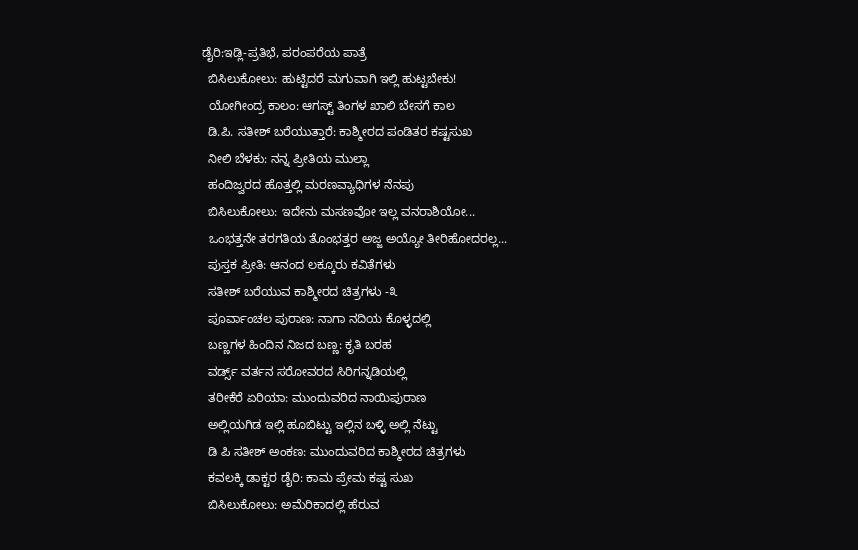ಡೈರಿ:ಇಡ್ಲಿ-ಪ್ರತಿಭೆ, ಪರಂಪರೆಯ ಪಾತ್ರೆ
  ಬಿಸಿಲುಕೋಲು: ಹುಟ್ಟಿದರೆ ಮಗುವಾಗಿ ಇಲ್ಲಿ ಹುಟ್ಟಬೇಕು!
  ಯೋಗೀಂದ್ರ ಕಾಲಂ: ಆಗಸ್ಟ್ ತಿಂಗಳ ಖಾಲಿ ಬೇಸಗೆ ಕಾಲ
  ಡಿ.ಪಿ. ಸತೀಶ್ ಬರೆಯುತ್ತಾರೆ: ಕಾಶ್ಮೀರದ ಪಂಡಿತರ ಕಷ್ಟಸುಖ
  ನೀಲಿ ಬೆಳಕು: ನನ್ನ ಪ್ರೀತಿಯ ಮುಲ್ಲಾ
  ಹಂದಿಜ್ವರದ ಹೊತ್ತಲ್ಲಿ ಮರಣವ್ಯಾಧಿಗಳ ನೆನಪು
  ಬಿಸಿಲುಕೋಲು: ಇದೇನು ಮಸಣವೋ ಇಲ್ಲ ವನರಾಶಿಯೋ...
  ಒಂಭತ್ತನೇ ತರಗತಿಯ ತೊಂಭತ್ತರ ಅಜ್ಜ ಅಯ್ಯೋ ತೀರಿಹೋದರಲ್ಲ...
  ಪುಸ್ತಕ ಪ್ರೀತಿ: ಆನಂದ ಲಕ್ಕೂರು ಕವಿತೆಗಳು
  ಸತೀಶ್ ಬರೆಯುವ ಕಾಶ್ಮೀರದ ಚಿತ್ರಗಳು -೩
  ಪೂರ್ವಾಂಚಲ ಪುರಾಣ: ನಾಗಾ ನದಿಯ ಕೊಳ್ಳದಲ್ಲಿ
  ಬಣ್ಣಗಳ ಹಿಂದಿನ ನಿಜದ ಬಣ್ಣ: ಕೃತಿ ಬರಹ
  ವರ್ಡ್ಸ್ ವರ್ತನ ಸರೋವರದ ಸಿರಿಗನ್ನಡಿಯಲ್ಲಿ
  ತರೀಕೆರೆ ಏರಿಯಾ: ಮುಂದುವರಿದ ನಾಯಿಪುರಾಣ
  ಅಲ್ಲಿಯಗಿಡ ಇಲ್ಲಿ ಹೂಬಿಟ್ಟು ಇಲ್ಲಿನ ಬಳ್ಳಿ ಅಲ್ಲಿ ನೆಟ್ಟು
  ಡಿ ಪಿ ಸತೀಶ್ ಅಂಕಣ: ಮುಂದುವರಿದ ಕಾಶ್ಮೀರದ ಚಿತ್ರಗಳು
  ಕವಲಕ್ಕಿ ಡಾಕ್ಟರ ಡೈರಿ: ಕಾಮ ಪ್ರೇಮ ಕಷ್ಟ ಸುಖ
  ಬಿಸಿಲುಕೋಲು: ಅಮೆರಿಕಾದಲ್ಲಿ ಹೆರುವ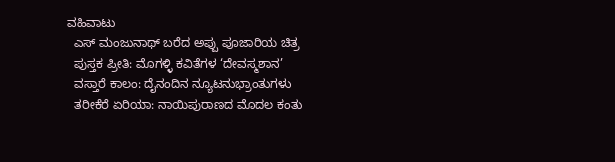ವಹಿವಾಟು
  ಎಸ್ ಮಂಜುನಾಥ್ ಬರೆದ ಅಪ್ಪು ಪೂಜಾರಿಯ ಚಿತ್ರ
  ಪುಸ್ತಕ ಪ್ರೀತಿ: ಮೊಗಳ್ಳಿ ಕವಿತೆಗಳ ‘ದೇವಸ್ಮಶಾನ’
  ವಸ್ತಾರೆ ಕಾಲಂ: ದೈನಂದಿನ ನ್ಯೂಟನುಭ್ರಾಂತುಗಳು
  ತರೀಕೆರೆ ಏರಿಯಾ: ನಾಯಿಪುರಾಣದ ಮೊದಲ ಕಂತು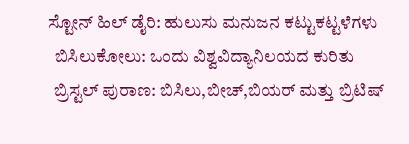ಸ್ಟೋನ್ ಹಿಲ್ ಡೈರಿ: ಹುಲುಸು ಮನುಜನ ಕಟ್ಟುಕಟ್ಟಳೆಗಳು
  ಬಿಸಿಲುಕೋಲು: ಒಂದು ವಿಶ್ವವಿದ್ಯಾನಿಲಯದ ಕುರಿತು
  ಬ್ರಿಸ್ಟಲ್ ಪುರಾಣ: ಬಿಸಿಲು,ಬೀಚ್,ಬಿಯರ್ ಮತ್ತು ಬ್ರಿಟಿಷ್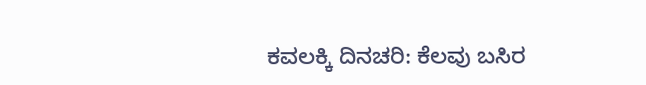ಕವಲಕ್ಕಿ ದಿನಚರಿ: ಕೆಲವು ಬಸಿರ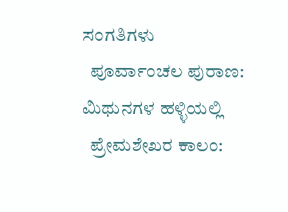ಸಂಗತಿಗಳು
  ಪೂರ್ವಾಂಚಲ ಪುರಾಣ: ಮಿಥುನಗಳ ಹಳ್ಳಿಯಲ್ಲಿ
  ಪ್ರೇಮಶೇಖರ ಕಾಲಂ: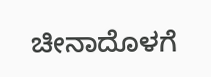ಚೀನಾದೊಳಗೆ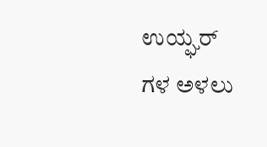ಉಯ್ಘರ್ ಗಳ ಅಳಲು